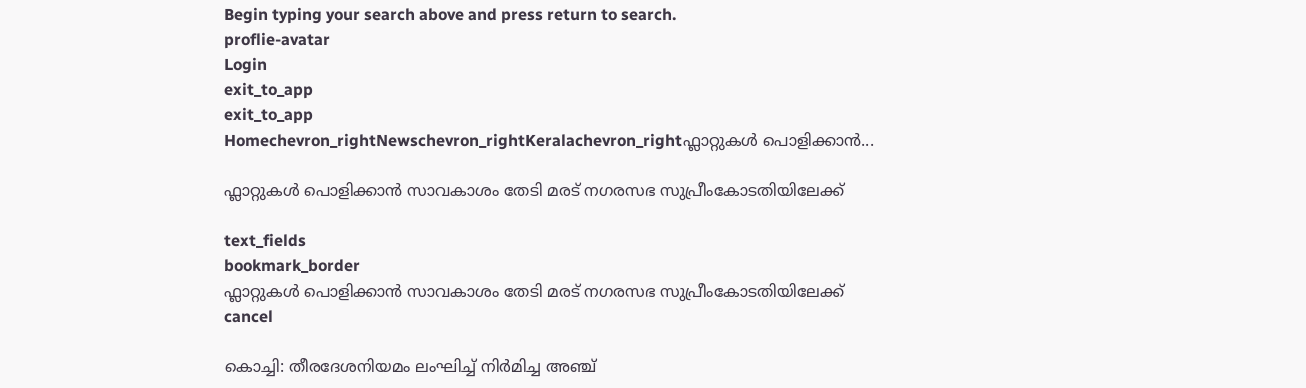Begin typing your search above and press return to search.
proflie-avatar
Login
exit_to_app
exit_to_app
Homechevron_rightNewschevron_rightKeralachevron_rightഫ്ലാറ്റുകൾ പൊളിക്കാൻ...

ഫ്ലാറ്റുകൾ പൊളിക്കാൻ സാവകാശം തേടി മരട് നഗരസഭ സുപ്രീംകോടതിയിലേക്ക്

text_fields
bookmark_border
ഫ്ലാറ്റുകൾ പൊളിക്കാൻ സാവകാശം തേടി മരട് നഗരസഭ സുപ്രീംകോടതിയിലേക്ക്
cancel

കൊച്ചി: തീരദേശനിയമം ലംഘിച്ച് നിർമിച്ച അഞ്ച്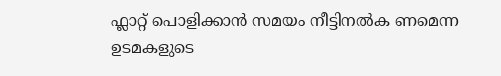ഫ്ലാറ്റ് പൊളിക്കാൻ സമയം നീട്ടിനൽക ണമെന്ന ഉടമകളുടെ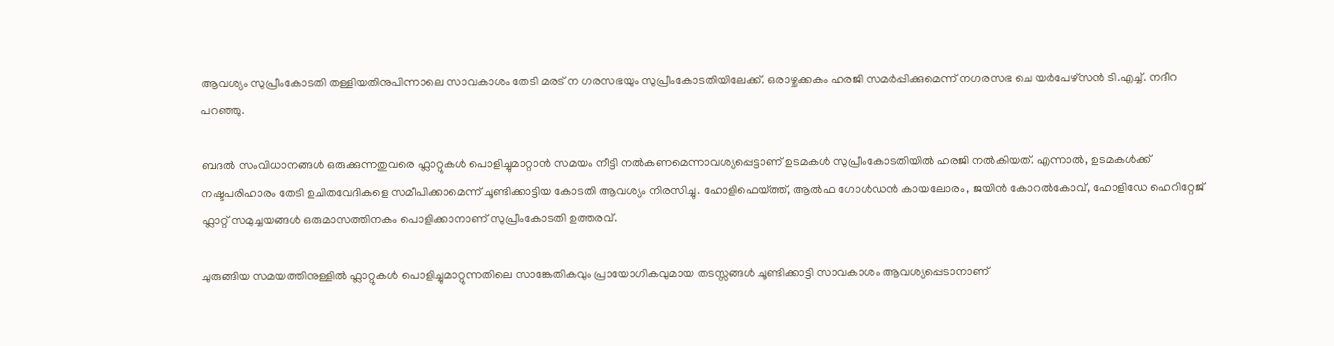ആവശ്യം സുപ്രീംകോടതി തള്ളിയതിനുപിന്നാലെ സാവകാശം തേടി മരട് ന ഗരസഭയും സുപ്രീംകോടതിയിലേക്ക്. ഒരാഴ്ചക്കകം ഹരജി സമർപ്പിക്കുമെന്ന് നഗരസഭ ചെ യർപേഴ്സൻ ടി.എച്ച്. നദീറ പറഞ്ഞു.

ബദൽ സംവിധാനങ്ങൾ ഒരുക്കുന്നതുവരെ ഫ്ലാറ്റുകൾ പൊളിച്ചുമാറ്റാൻ സമയം നീട്ടി നൽകണമെന്നാവശ്യപ്പെട്ടാണ് ഉടമകൾ സുപ്രീംകോടതിയിൽ ഹരജി നൽകിയത്. എന്നാൽ, ഉടമകൾക്ക് നഷ്ടപരിഹാരം തേടി ഉചിതവേദികളെ സമീപിക്കാമെന്ന് ചൂണ്ടിക്കാട്ടിയ കോടതി ആവശ്യം നിരസിച്ചു. ഹോളിഫെയ്ത്ത്, ആൽഫ ഗോൾഡൻ കായലോരം, ജയിൻ കോറൽകോവ്, ഹോളിഡേ ഹെറിറ്റേജ് ഫ്ലാറ്റ് സമുച്ചയങ്ങൾ ഒരുമാസത്തിനകം പൊളിക്കാനാണ് സുപ്രീംകോടതി ഉത്തരവ്.

ചുരുങ്ങിയ സമയത്തിനുള്ളിൽ ഫ്ലാറ്റുകൾ പൊളിച്ചുമാറ്റുന്നതിലെ സാങ്കേതികവും പ്രായോഗികവുമായ തടസ്സങ്ങൾ ചൂണ്ടിക്കാട്ടി സാവകാശം ആവശ്യപ്പെടാനാണ്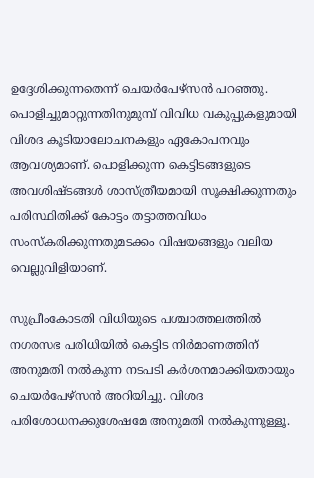ഉദ്ദേശിക്കുന്നതെന്ന് ചെയർപേഴ്സൻ പറഞ്ഞു. പൊളിച്ചുമാറ്റുന്നതിനുമുമ്പ് വിവിധ വകുപ്പുകളുമായി വിശദ കൂടിയാലോചനകളും ഏകോപനവും ആവശ്യമാണ്. പൊളിക്കുന്ന കെട്ടിടങ്ങളുടെ അവശിഷ്ടങ്ങൾ ശാസ്ത്രീയമായി സൂക്ഷിക്കുന്നതും പരിസ്ഥിതിക്ക് കോട്ടം തട്ടാത്തവിധം സംസ്കരിക്കുന്നതുമടക്കം വിഷയങ്ങളും വലിയ വെല്ലുവിളിയാണ്.

സുപ്രീംകോടതി വിധിയുടെ പശ്ചാത്തലത്തിൽ നഗരസഭ പരിധിയിൽ കെട്ടിട നിർമാണത്തിന് അനുമതി നൽകുന്ന നടപടി കർശനമാക്കിയതായും ചെയർപേഴ്സൻ അറിയിച്ചു. വിശദ പരിശോധനക്കുശേഷമേ അനുമതി നൽകുന്നുള്ളൂ.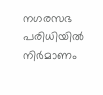നഗരസഭ പരിധിയിൽ നിർമാണം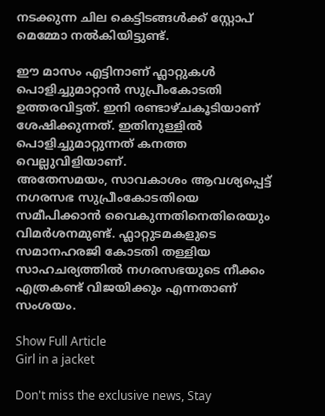നടക്കുന്ന ചില കെട്ടിടങ്ങൾക്ക് സ്റ്റോപ് മെമ്മോ നൽകിയിട്ടുണ്ട്.

ഈ മാസം എട്ടിനാണ് ഫ്ലാറ്റുകൾ പൊളിച്ചുമാറ്റാൻ സുപ്രീംകോടതി ഉത്തരവിട്ടത്. ഇനി രണ്ടാഴ്ചകൂടിയാണ് ശേഷിക്കുന്നത്. ഇതിനുള്ളിൽ പൊളിച്ചുമാറ്റുന്നത് കനത്ത വെല്ലുവിളിയാണ്.
അതേസമയം, സാവകാശം ആവശ്യപ്പെട്ട് നഗരസഭ സുപ്രീംകോടതിയെ സമീപിക്കാൻ വൈകുന്നതിനെതിരെയും വിമർശനമുണ്ട്. ഫ്ലാറ്റുടമകളുടെ സമാനഹരജി കോടതി തള്ളിയ സാഹചര്യത്തിൽ നഗരസഭയുടെ നീക്കം എത്രകണ്ട് വിജയിക്കും എന്നതാണ് സംശയം.

Show Full Article
Girl in a jacket

Don't miss the exclusive news, Stay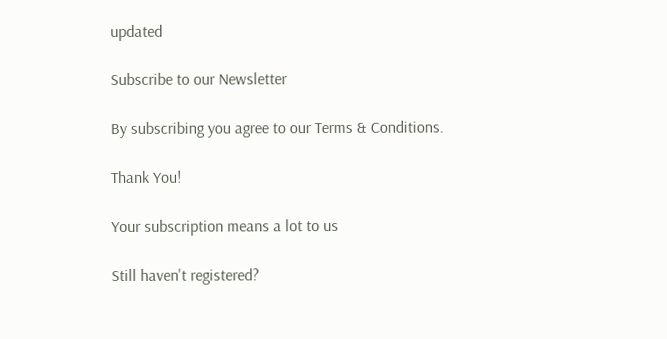updated

Subscribe to our Newsletter

By subscribing you agree to our Terms & Conditions.

Thank You!

Your subscription means a lot to us

Still haven't registered?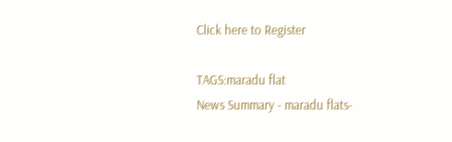Click here to Register

TAGS:maradu flat
News Summary - maradu flats-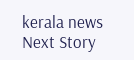kerala news
Next Story